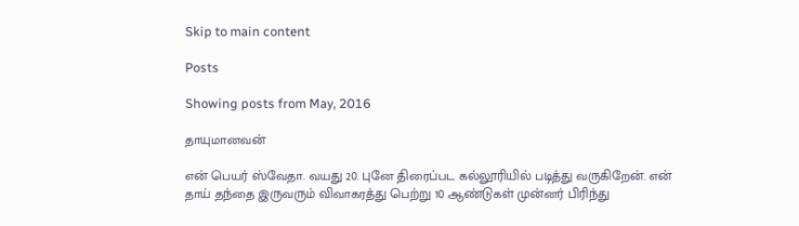Skip to main content

Posts

Showing posts from May, 2016

தாயுமானவன்

என் பெயர் ஸ்வேதா. வயது 20. புனே திரைப்பட கல்லூரியில் படித்து வருகிறேன். என் தாய் தந்தை இருவரும் விவாகரத்து பெற்று 10 ஆண்டுகள் முன்னர் பிரிந்து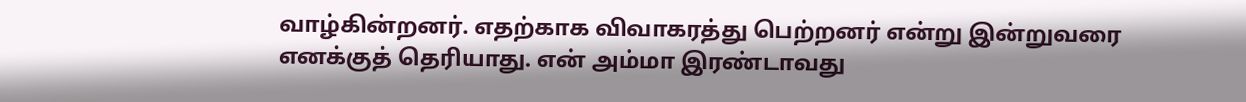வாழ்கின்றனர். எதற்காக விவாகரத்து பெற்றனர் என்று இன்றுவரை எனக்குத் தெரியாது. என் அம்மா இரண்டாவது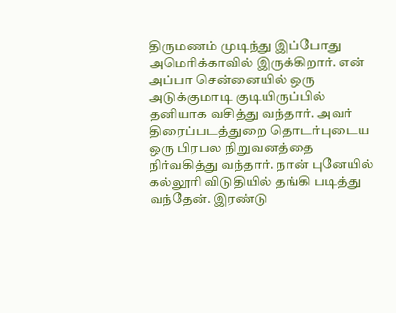திருமணம் முடிந்து இப்போது அமெரிக்காவில் இருக்கிறார். என் அப்பா சென்னையில் ஒரு அடுக்குமாடி குடியிருப்பில் தனியாக வசித்து வந்தார். அவர் திரைப்படத்துறை தொடர்புடைய ஒரு பிரபல நிறுவனத்தை நிர்வகித்து வந்தார். நான் புனேயில் கல்லூரி விடுதியில் தங்கி படித்து வந்தேன். இரண்டு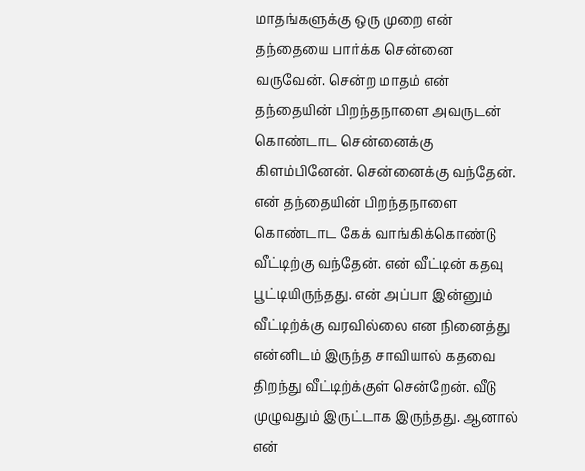மாதங்களுக்கு ஒரு முறை என் தந்தையை பார்க்க சென்னை வருவேன். சென்ற மாதம் என் தந்தையின் பிறந்தநாளை அவருடன் கொண்டாட சென்னைக்கு கிளம்பினேன். சென்னைக்கு வந்தேன். என் தந்தையின் பிறந்தநாளை கொண்டாட கேக் வாங்கிக்கொண்டு வீட்டிற்கு வந்தேன். என் வீட்டின் கதவு பூட்டியிருந்தது. என் அப்பா இன்னும் வீட்டிற்க்கு வரவில்லை என நினைத்து என்னிடம் இருந்த சாவியால் கதவை திறந்து வீட்டிற்க்குள் சென்றேன். வீடு முழுவதும் இருட்டாக இருந்தது. ஆனால் என்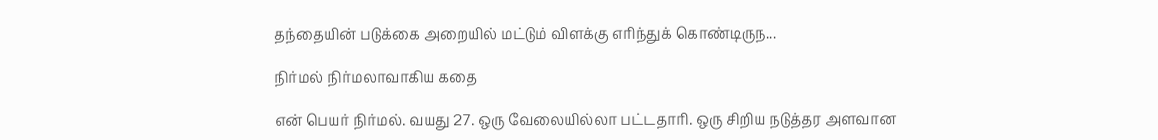தந்தையின் படுக்கை அறையில் மட்டும் விளக்கு எரிந்துக் கொண்டிருந...

நிர்மல் நிர்மலாவாகிய கதை

என் பெயர் நிர்மல். வயது 27. ஒரு வேலையில்லா பட்டதாரி. ஒரு சிறிய நடுத்தர அளவான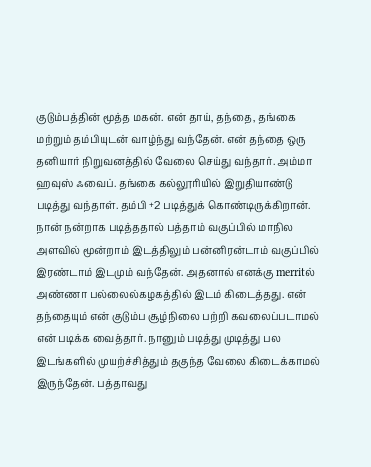குடும்பத்தின் மூத்த மகன். என் தாய், தந்தை, தங்கை மற்றும் தம்பியுடன் வாழ்ந்து வந்தேன். என் தந்தை ஒரு தனியார் நிறுவனத்தில் வேலை செய்து வந்தார். அம்மா ஹவுஸ் ஃவைப். தங்கை கல்லூரியில் இறுதியாண்டு படித்து வந்தாள். தம்பி +2 படித்துக் கொண்டிருக்கிறான். நான் நன்றாக படித்ததால் பத்தாம் வகுப்பில் மாநில அளவில் மூன்றாம் இடத்திலும் பன்னிரன்டாம் வகுப்பில் இரண்டாம் இடமும் வந்தேன். அதனால் எனக்கு merritல் அண்ணா பல்லைல்கழகத்தில் இடம் கிடைத்தது. என் தந்தையும் என் குடும்ப சூழ்நிலை பற்றி கவலைப்படாமல் என் படிக்க வைத்தார். நானும் படித்து முடித்து பல இடங்களில் முயற்ச்சித்தும் தகுந்த வேலை கிடைக்காமல் இருந்தேன். பத்தாவது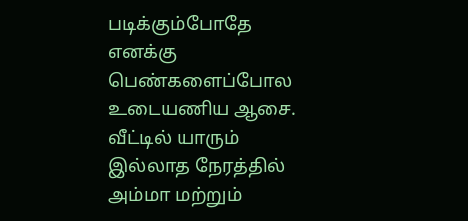படிக்கும்போதே எனக்கு பெண்களைப்போல உடையணிய ஆசை. வீட்டில் யாரும் இல்லாத நேரத்தில் அம்மா மற்றும்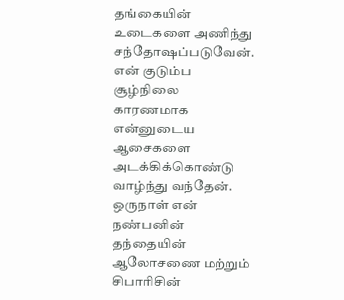தங்கையின் உடைகளை அணிந்து சந்தோஷப்படுவேன். என் குடும்ப சூழ்நிலை காரணமாக என்னுடைய ஆசைகளை அடக்கிக்கொண்டு வாழ்ந்து வந்தேன். ஒருநாள் என் நண்பனின் தந்தையின் ஆலோசணை மற்றும் சிபாரிசின்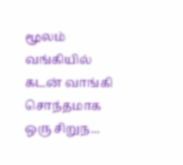மூலம் வங்கியில் கடன் வாங்கி சொந்தமாக ஒரு சிறுந...